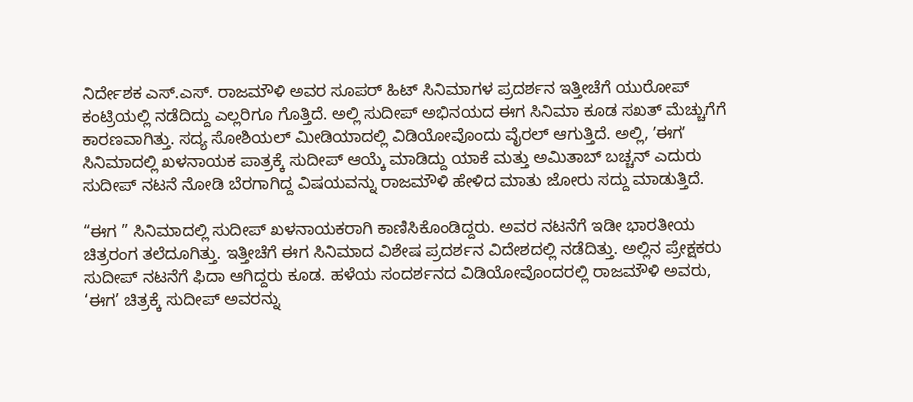ನಿರ್ದೇಶಕ ಎಸ್.ಎಸ್. ರಾಜಮೌಳಿ ಅವರ ಸೂಪರ್ ಹಿಟ್ ಸಿನಿಮಾಗಳ ಪ್ರದರ್ಶನ ಇತ್ತೀಚೆಗೆ ಯುರೋಪ್ ಕಂಟ್ರಿಯಲ್ಲಿ ನಡೆದಿದ್ದು ಎಲ್ಲರಿಗೂ ಗೊತ್ತಿದೆ. ಅಲ್ಲಿ ಸುದೀಪ್ ಅಭಿನಯದ ಈಗ ಸಿನಿಮಾ ಕೂಡ ಸಖತ್ ಮೆಚ್ಚುಗೆಗೆ ಕಾರಣವಾಗಿತ್ತು. ಸದ್ಯ ಸೋಶಿಯಲ್ ಮೀಡಿಯಾದಲ್ಲಿ ವಿಡಿಯೋವೊಂದು ವೈರಲ್ ಆಗುತ್ತಿದೆ. ಅಲ್ಲಿ, ʼಈಗʼ ಸಿನಿಮಾದಲ್ಲಿ ಖಳನಾಯಕ ಪಾತ್ರಕ್ಕೆ ಸುದೀಪ್ ಆಯ್ಕೆ ಮಾಡಿದ್ದು ಯಾಕೆ ಮತ್ತು ಅಮಿತಾಬ್ ಬಚ್ಚನ್ ಎದುರು ಸುದೀಪ್ ನಟನೆ ನೋಡಿ ಬೆರಗಾಗಿದ್ದ ವಿಷಯವನ್ನು ರಾಜಮೌಳಿ ಹೇಳಿದ ಮಾತು ಜೋರು ಸದ್ದು ಮಾಡುತ್ತಿದೆ.

“ಈಗ ” ಸಿನಿಮಾದಲ್ಲಿ ಸುದೀಪ್ ಖಳನಾಯಕರಾಗಿ ಕಾಣಿಸಿಕೊಂಡಿದ್ದರು. ಅವರ ನಟನೆಗೆ ಇಡೀ ಭಾರತೀಯ ಚಿತ್ರರಂಗ ತಲೆದೂಗಿತ್ತು. ಇತ್ತೀಚೆಗೆ ಈಗ ಸಿನಿಮಾದ ವಿಶೇಷ ಪ್ರದರ್ಶನ ವಿದೇಶದಲ್ಲಿ ನಡೆದಿತ್ತು. ಅಲ್ಲಿನ ಪ್ರೇಕ್ಷಕರು ಸುದೀಪ್ ನಟನೆಗೆ ಫಿದಾ ಆಗಿದ್ದರು ಕೂಡ. ಹಳೆಯ ಸಂದರ್ಶನದ ವಿಡಿಯೋವೊಂದರಲ್ಲಿ ರಾಜಮೌಳಿ ಅವರು, ‘ಈಗ’ ಚಿತ್ರಕ್ಕೆ ಸುದೀಪ್ ಅವರನ್ನು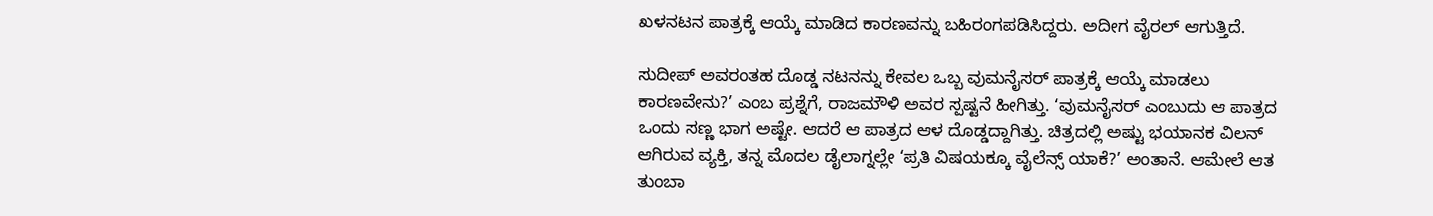ಖಳನಟನ ಪಾತ್ರಕ್ಕೆ ಆಯ್ಕೆ ಮಾಡಿದ ಕಾರಣವನ್ನು ಬಹಿರಂಗಪಡಿಸಿದ್ದರು. ಅದೀಗ ವೈರಲ್ ಆಗುತ್ತಿದೆ.

ಸುದೀಪ್ ಅವರಂತಹ ದೊಡ್ಡ ನಟನನ್ನು ಕೇವಲ ಒಬ್ಬ ವುಮನೈಸರ್ ಪಾತ್ರಕ್ಕೆ ಆಯ್ಕೆ ಮಾಡಲು ಕಾರಣವೇನು?’ ಎಂಬ ಪ್ರಶ್ನೆಗೆ, ರಾಜಮೌಳಿ ಅವರ ಸ್ಪಷ್ಟನೆ ಹೀಗಿತ್ತು. ‘ವುಮನೈಸರ್ ಎಂಬುದು ಆ ಪಾತ್ರದ ಒಂದು ಸಣ್ಣ ಭಾಗ ಅಷ್ಟೇ. ಆದರೆ ಆ ಪಾತ್ರದ ಆಳ ದೊಡ್ಡದ್ದಾಗಿತ್ತು. ಚಿತ್ರದಲ್ಲಿ ಅಷ್ಟು ಭಯಾನಕ ವಿಲನ್ ಆಗಿರುವ ವ್ಯಕ್ತಿ, ತನ್ನ ಮೊದಲ ಡೈಲಾಗ್ನಲ್ಲೇ ‘ಪ್ರತಿ ವಿಷಯಕ್ಕೂ ವೈಲೆನ್ಸ್ ಯಾಕೆ?’ ಅಂತಾನೆ. ಆಮೇಲೆ ಆತ ತುಂಬಾ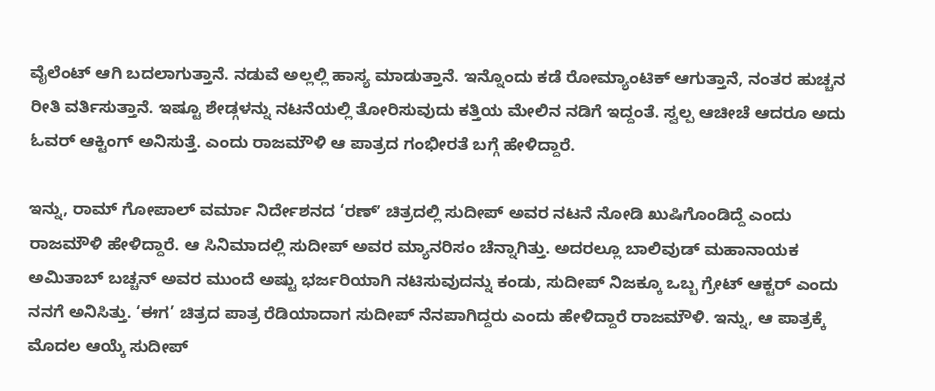ವೈಲೆಂಟ್ ಆಗಿ ಬದಲಾಗುತ್ತಾನೆ. ನಡುವೆ ಅಲ್ಲಲ್ಲಿ ಹಾಸ್ಯ ಮಾಡುತ್ತಾನೆ. ಇನ್ನೊಂದು ಕಡೆ ರೋಮ್ಯಾಂಟಿಕ್ ಆಗುತ್ತಾನೆ, ನಂತರ ಹುಚ್ಚನ ರೀತಿ ವರ್ತಿಸುತ್ತಾನೆ. ಇಷ್ಟೂ ಶೇಡ್ಗಳನ್ನು ನಟನೆಯಲ್ಲಿ ತೋರಿಸುವುದು ಕತ್ತಿಯ ಮೇಲಿನ ನಡಿಗೆ ಇದ್ದಂತೆ. ಸ್ವಲ್ಪ ಆಚೀಚೆ ಆದರೂ ಅದು ಓವರ್ ಆಕ್ಟಿಂಗ್ ಅನಿಸುತ್ತೆ. ಎಂದು ರಾಜಮೌಳಿ ಆ ಪಾತ್ರದ ಗಂಭೀರತೆ ಬಗ್ಗೆ ಹೇಳಿದ್ದಾರೆ.

ಇನ್ನು, ರಾಮ್ ಗೋಪಾಲ್ ವರ್ಮಾ ನಿರ್ದೇಶನದ ‘ರಣ್ʼ ಚಿತ್ರದಲ್ಲಿ ಸುದೀಪ್ ಅವರ ನಟನೆ ನೋಡಿ ಖುಷಿಗೊಂಡಿದ್ದೆ ಎಂದು ರಾಜಮೌಳಿ ಹೇಳಿದ್ದಾರೆ. ಆ ಸಿನಿಮಾದಲ್ಲಿ ಸುದೀಪ್ ಅವರ ಮ್ಯಾನರಿಸಂ ಚೆನ್ನಾಗಿತ್ತು. ಅದರಲ್ಲೂ ಬಾಲಿವುಡ್ ಮಹಾನಾಯಕ ಅಮಿತಾಬ್ ಬಚ್ಚನ್ ಅವರ ಮುಂದೆ ಅಷ್ಟು ಭರ್ಜರಿಯಾಗಿ ನಟಿಸುವುದನ್ನು ಕಂಡು, ಸುದೀಪ್ ನಿಜಕ್ಕೂ ಒಬ್ಬ ಗ್ರೇಟ್ ಆಕ್ಟರ್ ಎಂದು ನನಗೆ ಅನಿಸಿತ್ತು. ‘ಈಗ’ ಚಿತ್ರದ ಪಾತ್ರ ರೆಡಿಯಾದಾಗ ಸುದೀಪ್ ನೆನಪಾಗಿದ್ದರು ಎಂದು ಹೇಳಿದ್ದಾರೆ ರಾಜಮೌಳಿ. ಇನ್ನು, ಆ ಪಾತ್ರಕ್ಕೆ ಮೊದಲ ಆಯ್ಕೆ ಸುದೀಪ್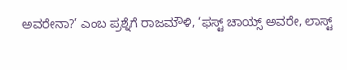ಅವರೇನಾ?’ ಎಂಬ ಪ್ರಶ್ನೆಗೆ ರಾಜಮೌಳಿ, ‘ಫಸ್ಟ್ ಚಾಯ್ಸ್ ಅವರೇ, ಲಾಸ್ಟ್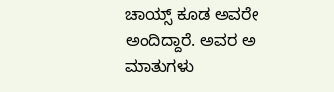ಚಾಯ್ಸ್ ಕೂಡ ಅವರೇ ಅಂದಿದ್ದಾರೆ. ಅವರ ಅ ಮಾತುಗಳು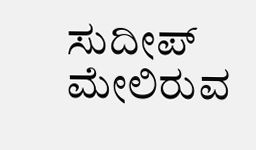ಸುದೀಪ್ ಮೇಲಿರುವ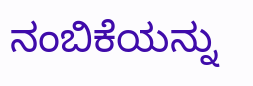ನಂಬಿಕೆಯನ್ನು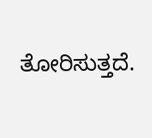ತೋರಿಸುತ್ತದೆ.